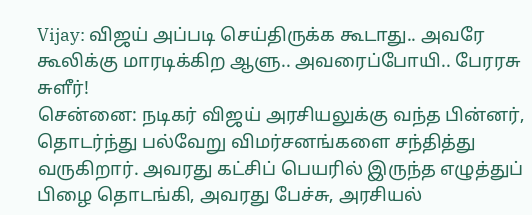Vijay: விஜய் அப்படி செய்திருக்க கூடாது.. அவரே கூலிக்கு மாரடிக்கிற ஆளு.. அவரைப்போயி.. பேரரசு சுளீர்!
சென்னை: நடிகர் விஜய் அரசியலுக்கு வந்த பின்னர், தொடர்ந்து பல்வேறு விமர்சனங்களை சந்தித்து வருகிறார். அவரது கட்சிப் பெயரில் இருந்த எழுத்துப் பிழை தொடங்கி, அவரது பேச்சு, அரசியல்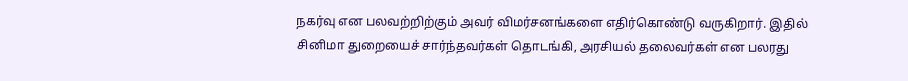நகர்வு என பலவற்றிற்கும் அவர் விமர்சனங்களை எதிர்கொண்டு வருகிறார். இதில் சினிமா துறையைச் சார்ந்தவர்கள் தொடங்கி, அரசியல் தலைவர்கள் என பலரது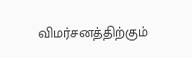விமர்சனத்திற்கும்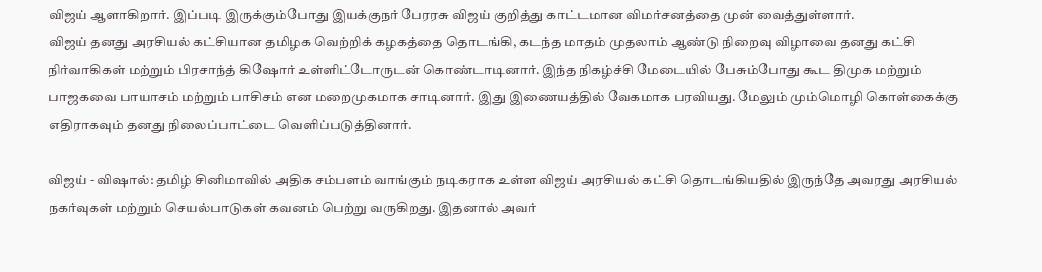விஜய் ஆளாகிறார். இப்படி இருக்கும்போது இயக்குநர் பேரரசு விஜய் குறித்து காட்டமான விமர்சனத்தை முன் வைத்துள்ளார்.
விஜய் தனது அரசியல் கட்சியான தமிழக வெற்றிக் கழகத்தை தொடங்கி, கடந்த மாதம் முதலாம் ஆண்டு நிறைவு விழாவை தனது கட்சி நிர்வாகிகள் மற்றும் பிரசாந்த் கிஷோர் உள்ளிட்டோருடன் கொண்டாடினார். இந்த நிகழ்ச்சி மேடையில் பேசும்போது கூட திமுக மற்றும் பாஜகவை பாயாசம் மற்றும் பாசிசம் என மறைமுகமாக சாடினார். இது இணையத்தில் வேகமாக பரவியது. மேலும் மும்மொழி கொள்கைக்கு எதிராகவும் தனது நிலைப்பாட்டை வெளிப்படுத்தினார்.

விஜய் - விஷால்: தமிழ் சினிமாவில் அதிக சம்பளம் வாங்கும் நடிகராக உள்ள விஜய் அரசியல் கட்சி தொடங்கியதில் இருந்தே அவரது அரசியல் நகர்வுகள் மற்றும் செயல்பாடுகள் கவனம் பெற்று வருகிறது. இதனால் அவர்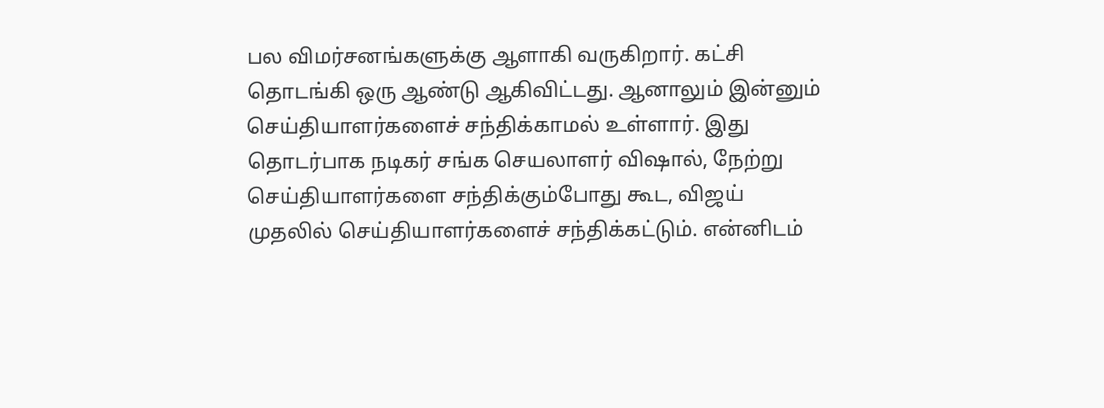பல விமர்சனங்களுக்கு ஆளாகி வருகிறார். கட்சி தொடங்கி ஒரு ஆண்டு ஆகிவிட்டது. ஆனாலும் இன்னும் செய்தியாளர்களைச் சந்திக்காமல் உள்ளார். இது தொடர்பாக நடிகர் சங்க செயலாளர் விஷால், நேற்று செய்தியாளர்களை சந்திக்கும்போது கூட, விஜய் முதலில் செய்தியாளர்களைச் சந்திக்கட்டும். என்னிடம்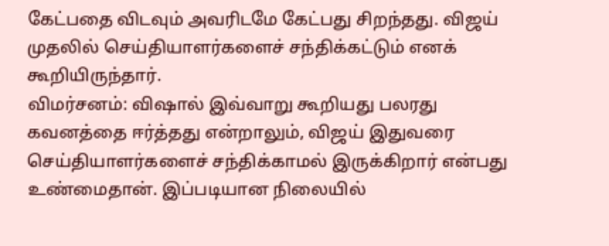கேட்பதை விடவும் அவரிடமே கேட்பது சிறந்தது. விஜய் முதலில் செய்தியாளர்களைச் சந்திக்கட்டும் எனக் கூறியிருந்தார்.
விமர்சனம்: விஷால் இவ்வாறு கூறியது பலரது கவனத்தை ஈர்த்தது என்றாலும், விஜய் இதுவரை செய்தியாளர்களைச் சந்திக்காமல் இருக்கிறார் என்பது உண்மைதான். இப்படியான நிலையில்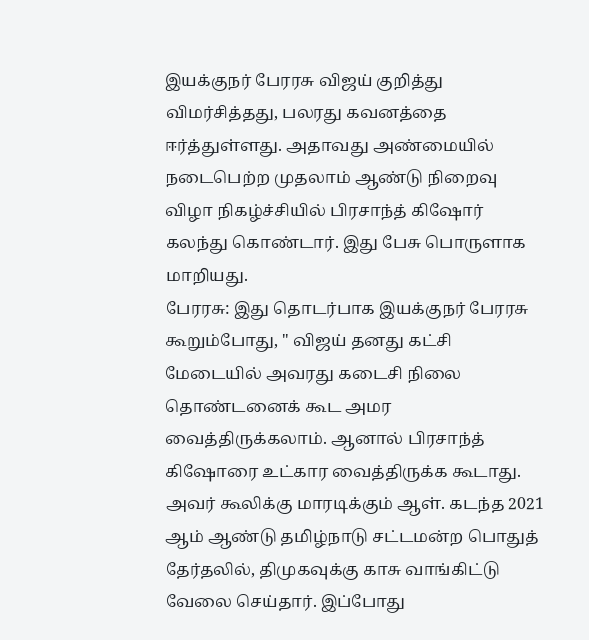இயக்குநர் பேரரசு விஜய் குறித்து விமர்சித்தது, பலரது கவனத்தை ஈர்த்துள்ளது. அதாவது அண்மையில் நடைபெற்ற முதலாம் ஆண்டு நிறைவு விழா நிகழ்ச்சியில் பிரசாந்த் கிஷோர் கலந்து கொண்டார். இது பேசு பொருளாக மாறியது.
பேரரசு: இது தொடர்பாக இயக்குநர் பேரரசு கூறும்போது, " விஜய் தனது கட்சி மேடையில் அவரது கடைசி நிலை தொண்டனைக் கூட அமர வைத்திருக்கலாம். ஆனால் பிரசாந்த் கிஷோரை உட்கார வைத்திருக்க கூடாது. அவர் கூலிக்கு மாரடிக்கும் ஆள். கடந்த 2021 ஆம் ஆண்டு தமிழ்நாடு சட்டமன்ற பொதுத் தேர்தலில், திமுகவுக்கு காசு வாங்கிட்டு வேலை செய்தார். இப்போது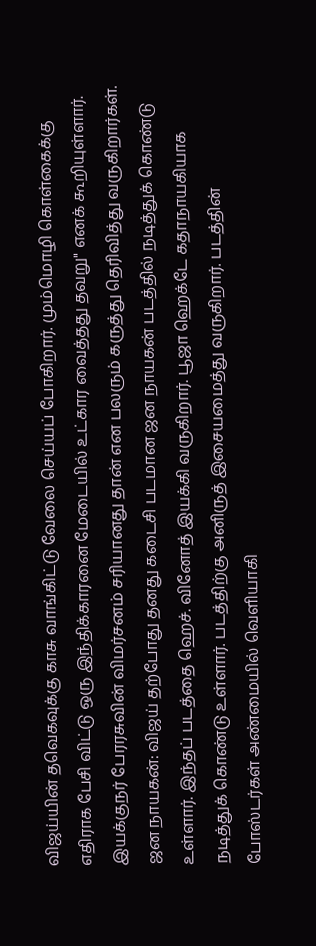விஜய்யின் தவெகவுக்கு காசு வாங்கிட்டு வேலை செய்யப் போகிறார். மும்மொழி கொள்கைக்கு எதிராக பேசி விட்டு ஒரு இந்திக்காரனை மேடையில் உட்கார வைத்தது தவறு" எனக் கூறியுள்ளார். இயக்குநர் பேரரசுவின் விமர்சனம் சரியானது தான் என பலரும் கருத்து தெரிவித்து வருகிறார்கள்.
ஜன நாயகன்: விஜய் தற்போது தனது கடைசி படமான ஜன நாயகன் படத்தில் நடித்துக் கொண்டு உள்ளார். இந்தப் படத்தை ஹெச். வினோத் இயக்கி வருகிறார். பூஜா ஹெக்டே கதாநாயகியாக நடித்துக் கொண்டு உள்ளார். படத்திற்கு அனிருத் இசையமைத்து வருகிறார். படத்தின் போஸ்டர்கள் அண்மையில் வெளியாகி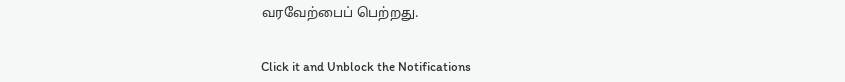வரவேற்பைப் பெற்றது.


Click it and Unblock the Notifications